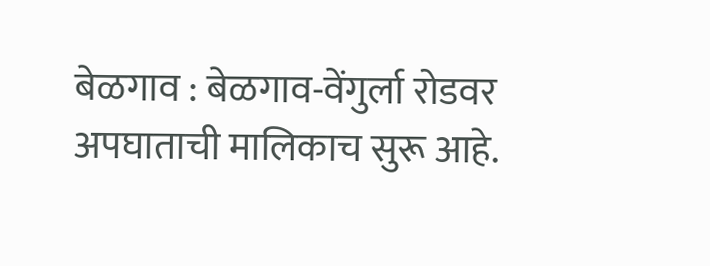बेळगाव : बेळगाव-वेंगुर्ला रोडवर अपघाताची मालिकाच सुरू आहे.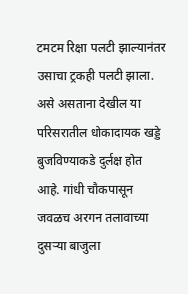टमटम रिक्षा पलटी झाल्यानंतर उसाचा ट्रकही पलटी झाला. असे असताना देखील या परिसरातील धोकादायक खड्डे बुजविण्याकडे दुर्लक्ष होत आहे. गांधी चौकपासून जवळच अरगन तलावाच्या दुसऱ्या बाजुला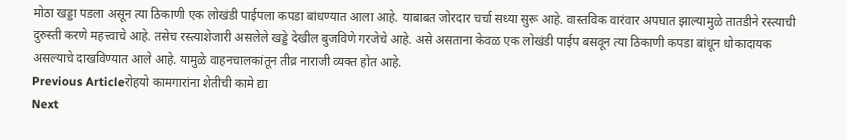मोठा खड्डा पडला असून त्या ठिकाणी एक लोखंडी पाईपला कपडा बांधण्यात आला आहे. याबाबत जोरदार चर्चा सध्या सुरू आहे. वास्तविक वारंवार अपघात झाल्यामुळे तातडीने रस्त्याची दुरुस्ती करणे महत्त्वाचे आहे. तसेच रस्त्याशेजारी असलेले खड्डे देखील बुजविणे गरजेचे आहे. असे असताना केवळ एक लोखंडी पाईप बसवून त्या ठिकाणी कपडा बांधून धोकादायक असल्याचे दाखविण्यात आले आहे. यामुळे वाहनचालकांतून तीव्र नाराजी व्यक्त होत आहे.
Previous Articleरोहयो कामगारांना शेतीची कामे द्या
Next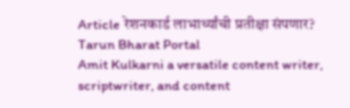Article रेशनकार्ड लाभार्थ्यांची प्रतीक्षा संपणार?
Tarun Bharat Portal
Amit Kulkarni a versatile content writer, scriptwriter, and content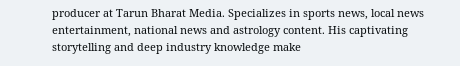producer at Tarun Bharat Media. Specializes in sports news, local news entertainment, national news and astrology content. His captivating storytelling and deep industry knowledge make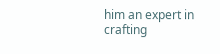him an expert in crafting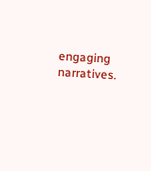engaging narratives.